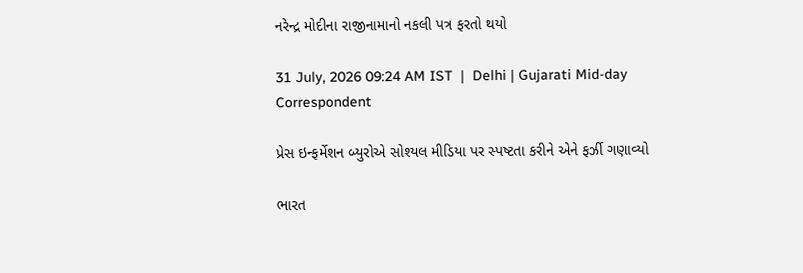નરેન્દ્ર મોદીના રાજીનામાનો નકલી પત્ર ફરતો થયો

31 July, 2026 09:24 AM IST  |  Delhi | Gujarati Mid-day Correspondent

પ્રેસ ઇન્ફર્મેશન બ્યુરોએ સોશ્યલ મીડિયા પર સ્પષ્ટતા કરીને એને ફર્ઝી ગણાવ્યો

ભારત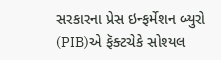સરકારના પ્રેસ ઇન્ફર્મેશન બ્યુરો (PIB)એ ફૅક્ટચેકે સોશ્યલ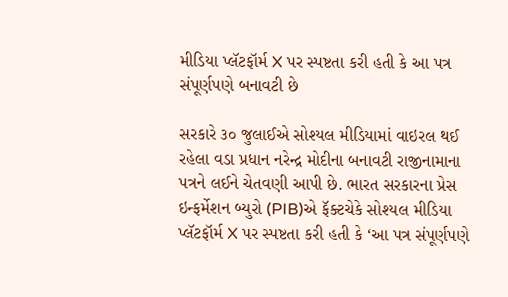મીડિયા પ્લૅટફૉર્મ X પર સ્પષ્ટતા કરી હતી કે આ પત્ર સંપૂર્ણપણે બનાવટી છે

સરકારે ૩૦ જુલાઈએ સોશ્યલ મીડિયામાં વાઇરલ થઈ રહેલા વડા પ્રધાન નરેન્દ્ર મોદીના બનાવટી રાજીનામાના પત્રને લઈને ચેતવણી આપી છે. ભારત સરકારના પ્રેસ ઇન્ફર્મેશન બ્યુરો (PIB)એ ફૅક્ટચેકે સોશ્યલ મીડિયા પ્લૅટફૉર્મ X પર સ્પષ્ટતા કરી હતી કે ‘આ પત્ર સંપૂર્ણપણે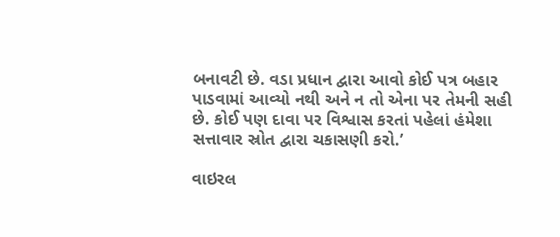બનાવટી છે. વડા પ્રધાન દ્વારા આવો કોઈ પત્ર બહાર પાડવામાં આવ્યો નથી અને ન તો એના પર તેમની સહી છે. કોઈ પણ દાવા પર વિશ્વાસ કરતાં પહેલાં હંમેશા સત્તાવાર સ્રોત દ્વારા ચકાસણી કરો.’

વાઇરલ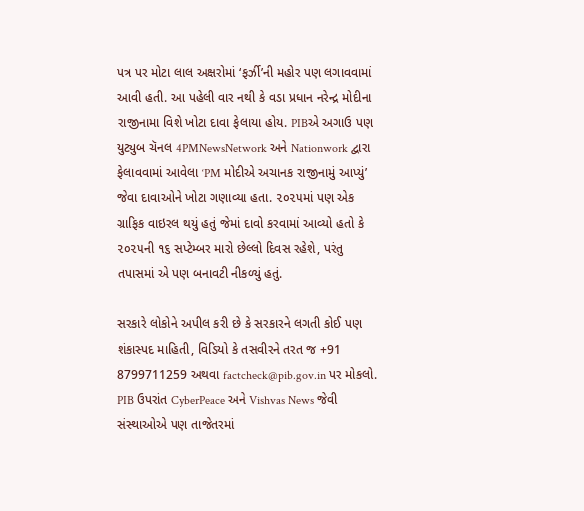પત્ર પર મોટા લાલ અક્ષરોમાં ‘ફર્ઝી’ની મહોર પણ લગાવવામાં આવી હતી. આ પહેલી વાર નથી કે વડા પ્રધાન નરેન્દ્ર મોદીના રાજીનામા વિશે ખોટા દાવા ફેલાયા હોય. PIBએ અગાઉ પણ યુટ્યુબ ચૅનલ 4PMNewsNetwork અને Nationwork દ્વારા ફેલાવવામાં આવેલા ‘PM મોદીએ અચાનક રાજીનામું આપ્યું’ જેવા દાવાઓને ખોટા ગણાવ્યા હતા. ૨૦૨૫માં પણ એક ગ્રાફિક વાઇરલ થયું હતું જેમાં દાવો કરવામાં આવ્યો હતો કે ૨૦૨૫ની ૧૬ સપ્ટેમ્બર મારો છેલ્લો દિવસ રહેશે, પરંતુ તપાસમાં એ પણ બનાવટી નીકળ્યું હતું.

સરકારે લોકોને અપીલ કરી છે કે સરકારને લગતી કોઈ પણ શંકાસ્પદ માહિતી, વિડિયો કે તસવીરને તરત જ +91 8799711259 અથવા factcheck@pib.gov.in પર મોકલો. PIB ઉપરાંત CyberPeace અને Vishvas News જેવી સંસ્થાઓએ પણ તાજેતરમાં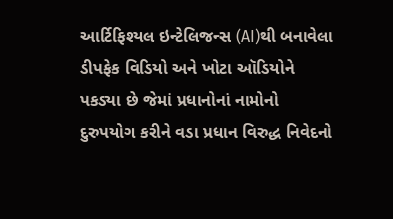આર્ટિફિશ્યલ ઇન્ટેલિજન્સ (AI)થી બનાવેલા ડીપફેક વિડિયો અને ખોટા ઑડિયોને પકડ્યા છે જેમાં પ્રધાનોનાં નામોનો દુરુપયોગ કરીને વડા પ્રધાન વિરુદ્ધ નિવેદનો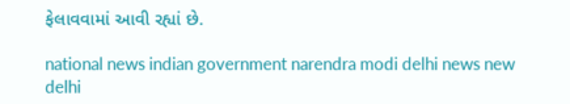ફેલાવવામાં આવી રહ્યાં છે.

national news indian government narendra modi delhi news new delhi